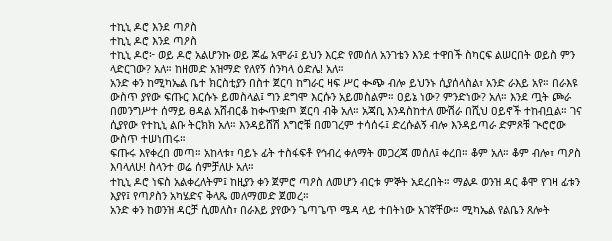ተኪኒ ዶሮ እንደ ጣዖስ
ተኪኒ ዶሮ እንደ ጣዖስ
ተኪኒ ዶሮ፦ ወይ ዶሮ አልሆንኩ ወይ ጆፌ አሞራ፤ ይህን እርድ የመሰለ አንገቴን እንደ ተዋበች ስካርፍ ልሠርበት ወይስ ምን ላድርገው? አለ። ከዘመድ አዝማድ የለየኝ ሰንካላ ዕድሌ! አለ።
አንድ ቀን ከሚካኤል ቤተ ክርስቲያን በስተ ጀርባ ከግራር ዛፍ ሥር ቊጭ ብሎ ይህንኑ ሲያሰላስል፣ አንድ ራእይ አየ። በራእዩ ውስጥ ያየው ፍጡር እርሱኑ ይመስላል፤ ግን ደግሞ እርሱን አይመስልም። ዐይኔ ነው? ምንድነው? አለ። እንደ ጧት ጮራ በመንግሥተ ሰማይ ፀዳል አሸብርቆ ከቊጥቋጦ ጀርባ ብቅ አለ። አጃቢ እንዳስከተለ ሙሽራ በሺህ ዐይኖች ተከብቧል። ገና ሲያየው የተኪኒ ልቡ ትርክክ አለ። እንዳይሸሽ እግሮቹ በመገረም ተሳሰሩ፤ ድረሱልኝ ብሎ እንዳይጣራ ድምጾቹ ጒሮሮው ውስጥ ተሠነጠሩ።
ፍጡሩ እየቀረበ መጣ። አከላቱ፣ ባይኑ ፊት ተስፋፍቶ የኅብረ ቀለማት መጋረጃ መሰለ፤ ቀረበ። ቆም አለ። ቆም ብሎ፣ ጣዖስ እባላለሁ! ስላንተ ወሬ ሰምቻለሁ አለ።
ተኪኒ ዶሮ ነፍስ አልቀረለትም፤ ከዚያን ቀን ጀምሮ ጣዖስ ለመሆን ብርቱ ምኞት አደረበት። ማልዶ ወንዝ ዳር ቆሞ የገዛ ፊቱን እያየ፤ የጣዖስን አካሄድና ቅላጼ መለማመድ ጀመረ።
አንድ ቀን ከወንዝ ዳርቻ ሲመለስ፣ በራእይ ያየውን ጌጣጌጥ ሜዳ ላይ ተበትነው አገኛቸው። ሚካኤል የልቤን ጸሎት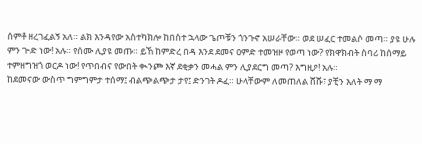ሰምቶ ዘረገፈልኝ አለ። ልክ እንዳየው አስተካክሎ ከበስተ ኋላው ጌጦቹን ጎንጉኖ አሠራቸው። ወደ ሠፈር ተመልሶ መጣ። ያዩ ሁሉ ምን ጒድ ነው! አሉ። የሰሙ ሊያዩ መጡ። ይኸ ከምድረ በዳ እንደ ደመና ዐምድ ተመዝዞ የወጣ ነው? የክዋክብት ስባሪ ከሰማይ ተምዘግዝጎ ወርዶ ነው! የጥበብና የውበት ቊንጮ እኛ ደቂቃን መሓል ምን ሊያደርግ መጣ? እግዚዖ! አሉ።
ከደመናው ውስጥ ግምግምታ ተሰማ፤ ብልጭልጭታ ታየ፤ ድንገት ዶፈ። ሁላቸውም ለመጠለል ሸሹ፣ ያቺን እለት ማ ማ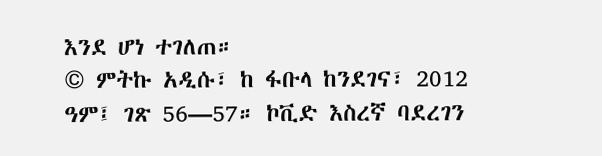እንደ ሆነ ተገለጠ።
© ምትኩ አዲሱ፣ ከ ፋቡላ ከንደገና፣ 2012 ዓም፤ ገጽ 56—57። ኮቪድ እስረኛ ባደረገን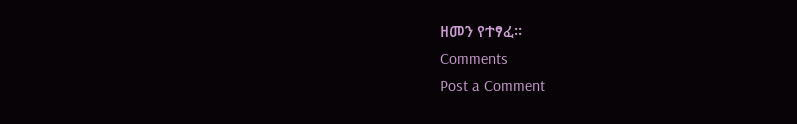ዘመን የተፃፈ።
Comments
Post a Comment